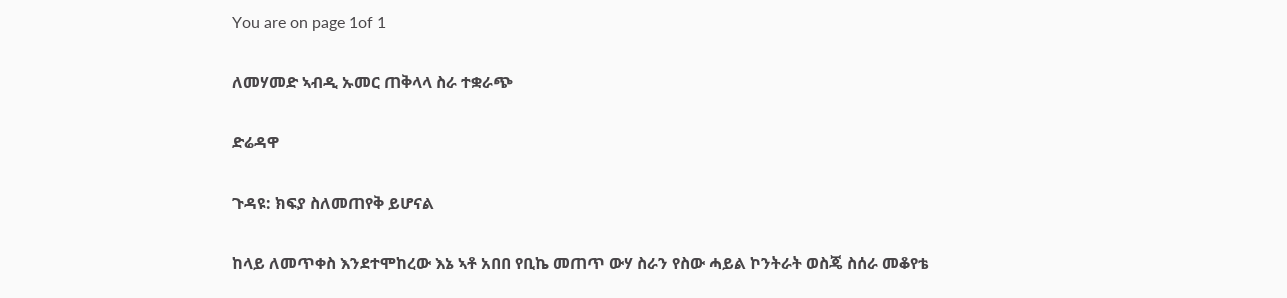You are on page 1of 1

ለመሃመድ ኣብዲ ኡመር ጠቅላላ ስራ ተቋራጭ

ድሬዳዋ

ጉዳዩ: ክፍያ ስለመጠየቅ ይሆናል

ከላይ ለመጥቀስ እንደተሞከረው እኔ ኣቶ አበበ የቢኬ መጠጥ ውሃ ስራን የስው ሓይል ኮንትራት ወስጄ ስሰራ መቆየቴ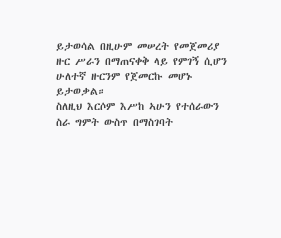ይታወሳል በዚሁም መሠረት የመጀመሪያ ዙር ሥራን በማጠናቀቅ ላይ የምገኝ ሲሆን ሁለተኛ ዙርንም የጀመርኩ መሆኑ
ይታወቃል።
ስለዚህ እርሶም እሥከ ኣሁን የተሰራውን ስራ ግምት ውስጥ በማስገባት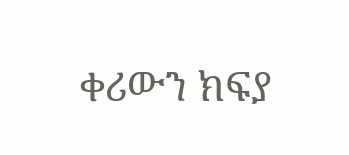ቀሪውን ክፍያ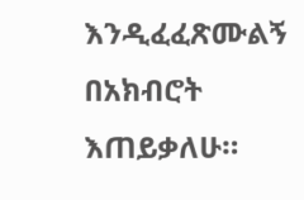እንዲፈፈጽሙልኝ በአክብሮት
እጠይቃለሁ።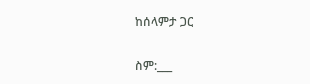ከሰላምታ ጋር

ስም:___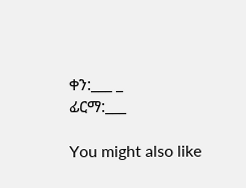ቀን:___ _
ፊርማ:___

You might also like